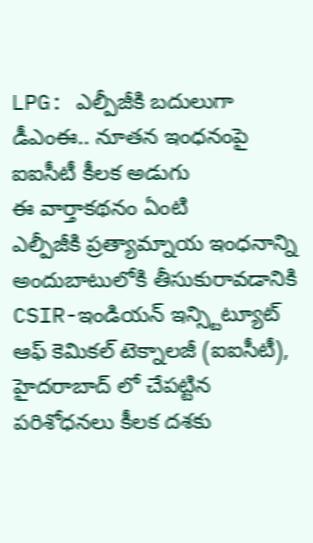LPG: ఎల్పీజీకి బదులుగా డీఎంఈ.. నూతన ఇంధనంపై ఐఐసీటీ కీలక అడుగు
ఈ వార్తాకథనం ఏంటి
ఎల్పీజీకి ప్రత్యామ్నాయ ఇంధనాన్ని అందుబాటులోకి తీసుకురావడానికి CSIR-ఇండియన్ ఇన్స్టిట్యూట్ ఆఫ్ కెమికల్ టెక్నాలజీ (ఐఐసీటీ), హైదరాబాద్ లో చేపట్టిన పరిశోధనలు కీలక దశకు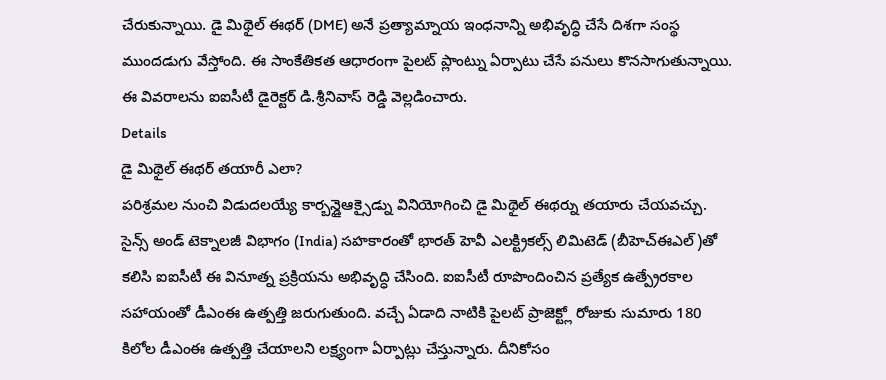చేరుకున్నాయి. డై మిథైల్ ఈథర్ (DME) అనే ప్రత్యామ్నాయ ఇంధనాన్ని అభివృద్ధి చేసే దిశగా సంస్థ ముందడుగు వేస్తోంది. ఈ సాంకేతికత ఆధారంగా పైలట్ ప్లాంట్ను ఏర్పాటు చేసే పనులు కొనసాగుతున్నాయి. ఈ వివరాలను ఐఐసీటీ డైరెక్టర్ డి.శ్రీనివాస్ రెడ్డి వెల్లడించారు.
Details
డై మిథైల్ ఈథర్ తయారీ ఎలా?
పరిశ్రమల నుంచి విడుదలయ్యే కార్బన్డైఆక్సైడ్ను వినియోగించి డై మిథైల్ ఈథర్ను తయారు చేయవచ్చు. సైన్స్ అండ్ టెక్నాలజీ విభాగం (India) సహకారంతో భారత్ హెవీ ఎలక్ట్రికల్స్ లిమిటెడ్ (బీహెచ్ఈఎల్)తో కలిసి ఐఐసీటీ ఈ వినూత్న ప్రక్రియను అభివృద్ధి చేసింది. ఐఐసీటీ రూపొందించిన ప్రత్యేక ఉత్ప్రేరకాల సహాయంతో డీఎంఈ ఉత్పత్తి జరుగుతుంది. వచ్చే ఏడాది నాటికి పైలట్ ప్రాజెక్ట్లో రోజుకు సుమారు 180 కిలోల డీఎంఈ ఉత్పత్తి చేయాలని లక్ష్యంగా ఏర్పాట్లు చేస్తున్నారు. దీనికోసం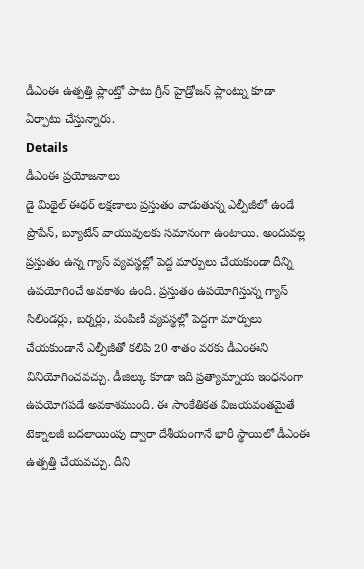డీఎంఈ ఉత్పత్తి ప్లాంట్తో పాటు గ్రీన్ హైడ్రోజన్ ప్లాంట్ను కూడా ఏర్పాటు చేస్తున్నారు.
Details
డీఎంఈ ప్రయోజనాలు
డై మిథైల్ ఈథర్ లక్షణాలు ప్రస్తుతం వాడుతున్న ఎల్పీజీలో ఉండే ప్రొపేన్, బ్యూటేన్ వాయువులకు సమానంగా ఉంటాయి. అందువల్ల ప్రస్తుతం ఉన్న గ్యాస్ వ్యవస్థల్లో పెద్ద మార్పులు చేయకుండా దీన్ని ఉపయోగించే అవకాశం ఉంది. ప్రస్తుతం ఉపయోగిస్తున్న గ్యాస్ సిలిండర్లు, బర్నర్లు, పంపిణీ వ్యవస్థల్లో పెద్దగా మార్పులు చేయకుండానే ఎల్పీజీతో కలిపి 20 శాతం వరకు డీఎంఈని వినియోగించవచ్చు. డీజిల్కు కూడా ఇది ప్రత్యామ్నాయ ఇంధనంగా ఉపయోగపడే అవకాశముంది. ఈ సాంకేతికత విజయవంతమైతే టెక్నాలజీ బదలాయింపు ద్వారా దేశీయంగానే భారీ స్థాయిలో డీఎంఈ ఉత్పత్తి చేయవచ్చు. దీని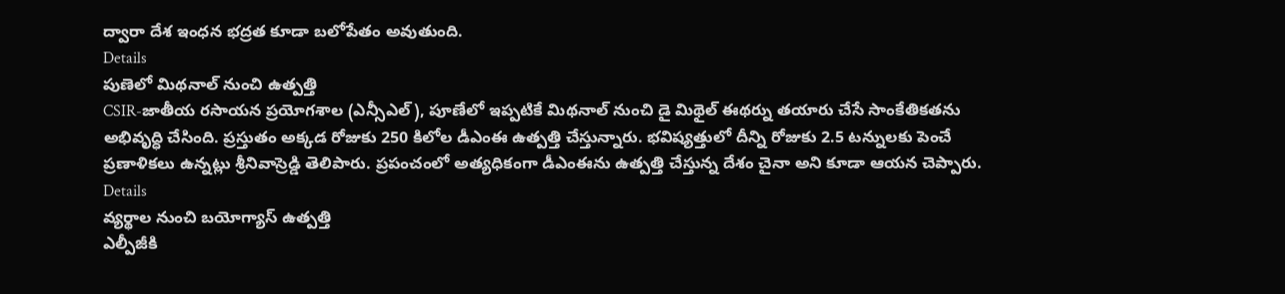ద్వారా దేశ ఇంధన భద్రత కూడా బలోపేతం అవుతుంది.
Details
పుణెలో మిథనాల్ నుంచి ఉత్పత్తి
CSIR-జాతీయ రసాయన ప్రయోగశాల (ఎన్సీఎల్), పూణేలో ఇప్పటికే మిథనాల్ నుంచి డై మిథైల్ ఈథర్ను తయారు చేసే సాంకేతికతను అభివృద్ధి చేసింది. ప్రస్తుతం అక్కడ రోజుకు 250 కిలోల డీఎంఈ ఉత్పత్తి చేస్తున్నారు. భవిష్యత్తులో దీన్ని రోజుకు 2.5 టన్నులకు పెంచే ప్రణాళికలు ఉన్నట్లు శ్రీనివాస్రెడ్డి తెలిపారు. ప్రపంచంలో అత్యధికంగా డీఎంఈను ఉత్పత్తి చేస్తున్న దేశం చైనా అని కూడా ఆయన చెప్పారు.
Details
వ్యర్థాల నుంచి బయోగ్యాస్ ఉత్పత్తి
ఎల్పీజీకి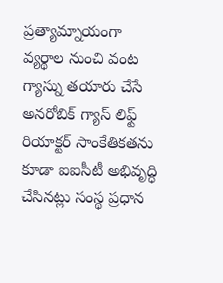ప్రత్యామ్నాయంగా వ్యర్థాల నుంచి వంట గ్యాస్ను తయారు చేసే అనరోబిక్ గ్యాస్ లిఫ్ట్ రియాక్టర్ సాంకేతికతను కూడా ఐఐసీటీ అభివృద్ధి చేసినట్లు సంస్థ ప్రధాన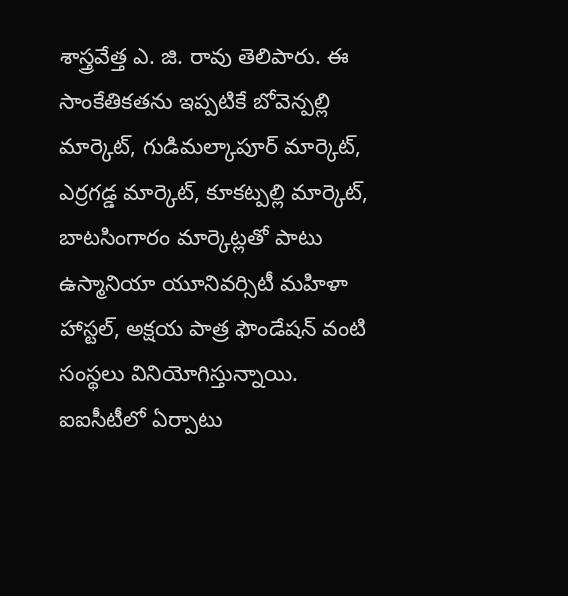శాస్త్రవేత్త ఎ. జి. రావు తెలిపారు. ఈ సాంకేతికతను ఇప్పటికే బోవెన్పల్లి మార్కెట్, గుడిమల్కాపూర్ మార్కెట్, ఎర్రగడ్డ మార్కెట్, కూకట్పల్లి మార్కెట్, బాటసింగారం మార్కెట్లతో పాటు ఉస్మానియా యూనివర్సిటీ మహిళా హాస్టల్, అక్షయ పాత్ర ఫౌండేషన్ వంటి సంస్థలు వినియోగిస్తున్నాయి. ఐఐసీటీలో ఏర్పాటు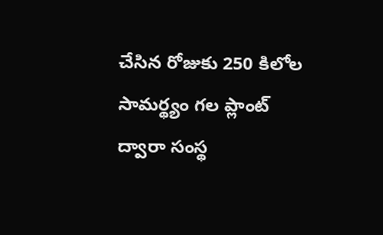చేసిన రోజుకు 250 కిలోల సామర్థ్యం గల ప్లాంట్ ద్వారా సంస్థ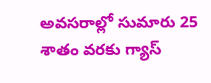అవసరాల్లో సుమారు 25 శాతం వరకు గ్యాస్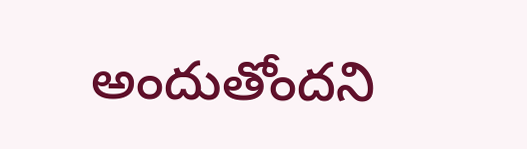అందుతోందని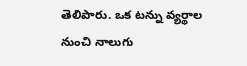తెలిపారు. ఒక టన్ను వ్యర్థాల నుంచి నాలుగు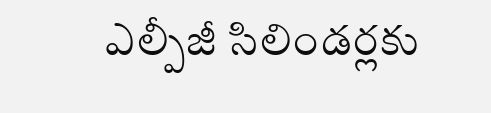ఎల్పీజీ సిలిండర్లకు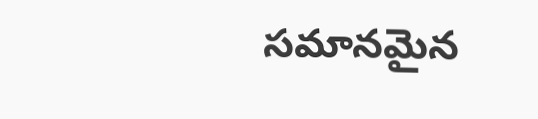సమానమైన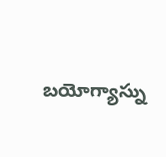బయోగ్యాస్ను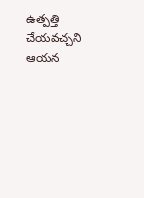ఉత్పత్తి చేయవచ్చని ఆయన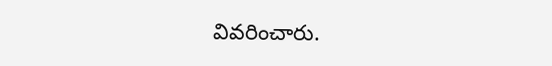వివరించారు.